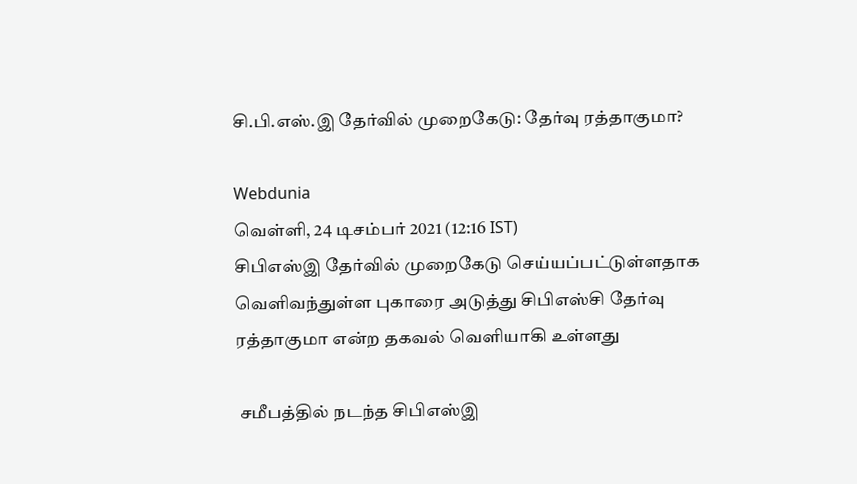சி.பி.எஸ்.இ தேர்வில் முறைகேடு: தேர்வு ரத்தாகுமா?

Webdunia
வெள்ளி, 24 டிசம்பர் 2021 (12:16 IST)
சிபிஎஸ்இ தேர்வில் முறைகேடு செய்யப்பட்டுள்ளதாக வெளிவந்துள்ள புகாரை அடுத்து சிபிஎஸ்சி தேர்வு ரத்தாகுமா என்ற தகவல் வெளியாகி உள்ளது

 சமீபத்தில் நடந்த சிபிஎஸ்இ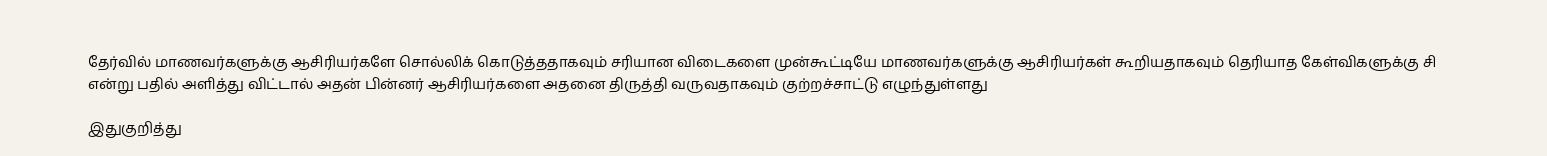தேர்வில் மாணவர்களுக்கு ஆசிரியர்களே சொல்லிக் கொடுத்ததாகவும் சரியான விடைகளை முன்கூட்டியே மாணவர்களுக்கு ஆசிரியர்கள் கூறியதாகவும் தெரியாத கேள்விகளுக்கு சி என்று பதில் அளித்து விட்டால் அதன் பின்னர் ஆசிரியர்களை அதனை திருத்தி வருவதாகவும் குற்றச்சாட்டு எழுந்துள்ளது

இதுகுறித்து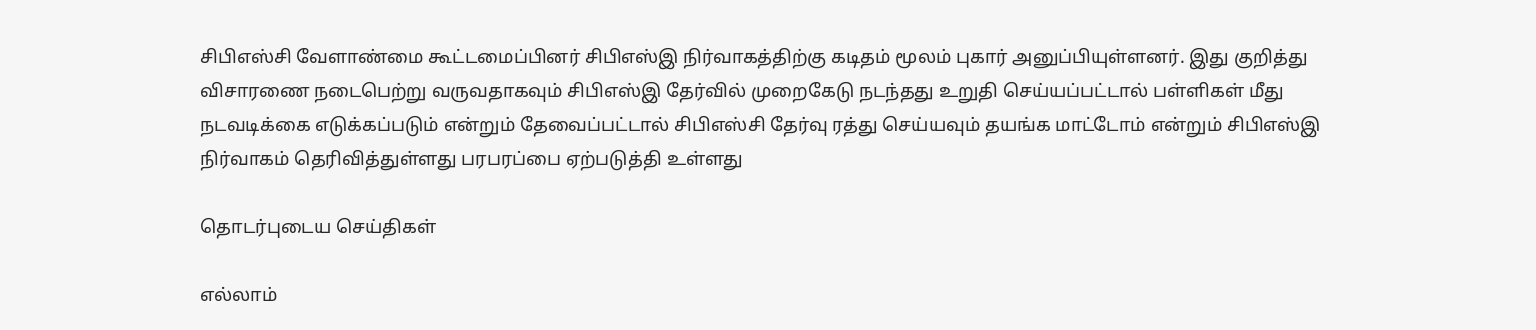சிபிஎஸ்சி வேளாண்மை கூட்டமைப்பினர் சிபிஎஸ்இ நிர்வாகத்திற்கு கடிதம் மூலம் புகார் அனுப்பியுள்ளனர். இது குறித்து விசாரணை நடைபெற்று வருவதாகவும் சிபிஎஸ்இ தேர்வில் முறைகேடு நடந்தது உறுதி செய்யப்பட்டால் பள்ளிகள் மீது நடவடிக்கை எடுக்கப்படும் என்றும் தேவைப்பட்டால் சிபிஎஸ்சி தேர்வு ரத்து செய்யவும் தயங்க மாட்டோம் என்றும் சிபிஎஸ்இ நிர்வாகம் தெரிவித்துள்ளது பரபரப்பை ஏற்படுத்தி உள்ளது

தொடர்புடைய செய்திகள்

எல்லாம்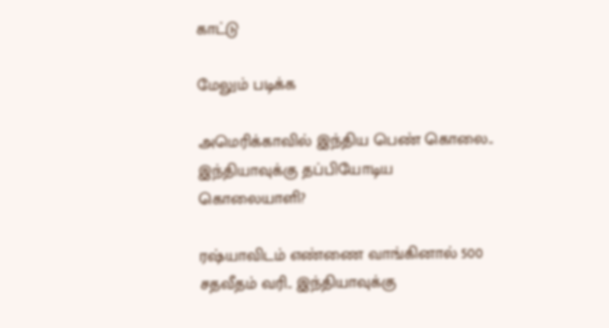காட்டு

மேலும் படிக்க

அமெரிக்காவில் இந்திய பெண் கொலை.. இந்தியாவுக்கு தப்பியோடிய கொலையாளி?

ரஷ்யாவிடம் எண்ணை வாங்கினால் 500 சதவீதம் வரி.. இந்தியாவுக்கு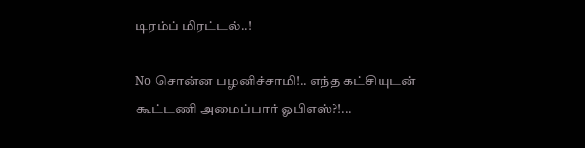டிரம்ப் மிரட்டல்..!

No சொன்ன பழனிச்சாமி!.. எந்த கட்சியுடன் கூட்டணி அமைப்பார் ஓபிஎஸ்?!...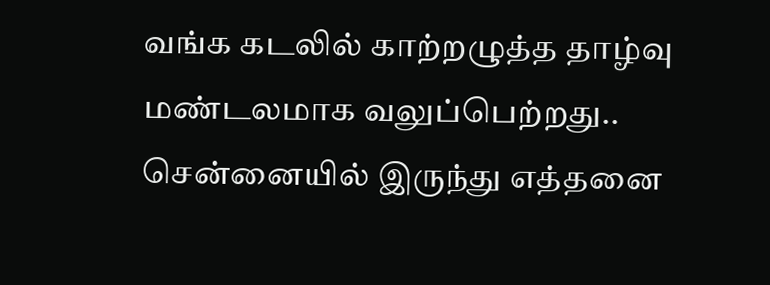வங்க கடலில் காற்றழுத்த தாழ்வு மண்டலமாக வலுப்பெற்றது.. சென்னையில் இருந்து எத்தனை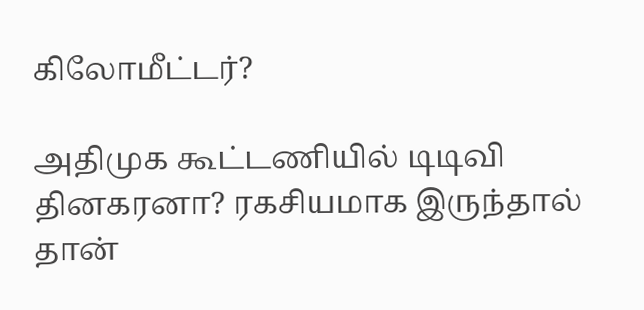கிலோமீட்டர்?

அதிமுக கூட்டணியில் டிடிவி தினகரனா? ரகசியமாக இருந்தால் தான்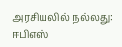அரசியலில் நல்லது: ஈபிஎஸ்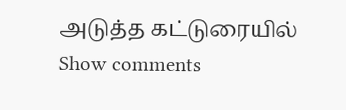அடுத்த கட்டுரையில்
Show comments